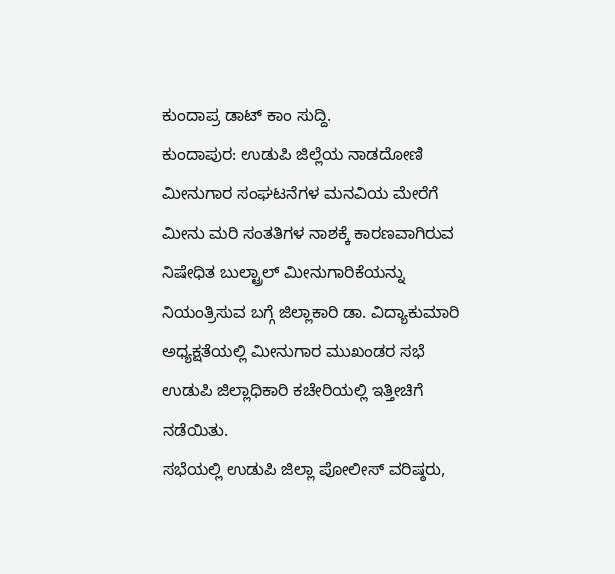ಕುಂದಾಪ್ರ ಡಾಟ್ ಕಾಂ ಸುದ್ದಿ.
ಕುಂದಾಪುರ: ಉಡುಪಿ ಜಿಲ್ಲೆಯ ನಾಡದೋಣಿ ಮೀನುಗಾರ ಸಂಘಟನೆಗಳ ಮನವಿಯ ಮೇರೆಗೆ ಮೀನು ಮರಿ ಸಂತತಿಗಳ ನಾಶಕ್ಕೆ ಕಾರಣವಾಗಿರುವ ನಿಷೇಧಿತ ಬುಲ್ಟ್ರಾಲ್ ಮೀನುಗಾರಿಕೆಯನ್ನು ನಿಯಂತ್ರಿಸುವ ಬಗ್ಗೆ ಜಿಲ್ಲಾಕಾರಿ ಡಾ. ವಿದ್ಯಾಕುಮಾರಿ ಅಧ್ಯಕ್ಷತೆಯಲ್ಲಿ ಮೀನುಗಾರ ಮುಖಂಡರ ಸಭೆ ಉಡುಪಿ ಜಿಲ್ಲಾಧಿಕಾರಿ ಕಚೇರಿಯಲ್ಲಿ ಇತ್ತೀಚಿಗೆ ನಡೆಯಿತು.
ಸಭೆಯಲ್ಲಿ ಉಡುಪಿ ಜಿಲ್ಲಾ ಪೋಲೀಸ್ ವರಿಷ್ಠರು,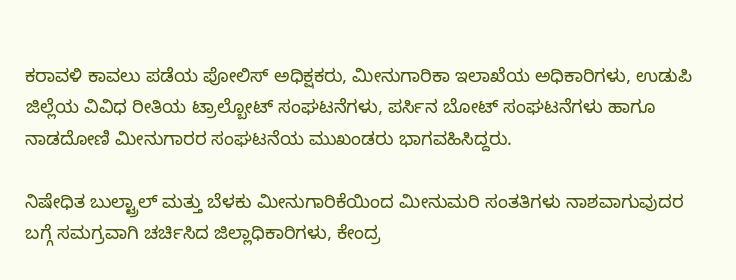ಕರಾವಳಿ ಕಾವಲು ಪಡೆಯ ಪೋಲಿಸ್ ಅಧಿಕ್ಷಕರು, ಮೀನುಗಾರಿಕಾ ಇಲಾಖೆಯ ಅಧಿಕಾರಿಗಳು, ಉಡುಪಿ ಜಿಲ್ಲೆಯ ವಿವಿಧ ರೀತಿಯ ಟ್ರಾಲ್ಬೋಟ್ ಸಂಘಟನೆಗಳು, ಪರ್ಸಿನ ಬೋಟ್ ಸಂಘಟನೆಗಳು ಹಾಗೂ ನಾಡದೋಣಿ ಮೀನುಗಾರರ ಸಂಘಟನೆಯ ಮುಖಂಡರು ಭಾಗವಹಿಸಿದ್ದರು.

ನಿಷೇಧಿತ ಬುಲ್ಟ್ರಾಲ್ ಮತ್ತು ಬೆಳಕು ಮೀನುಗಾರಿಕೆಯಿಂದ ಮೀನುಮರಿ ಸಂತತಿಗಳು ನಾಶವಾಗುವುದರ ಬಗ್ಗೆ ಸಮಗ್ರವಾಗಿ ಚರ್ಚಿಸಿದ ಜಿಲ್ಲಾಧಿಕಾರಿಗಳು, ಕೇಂದ್ರ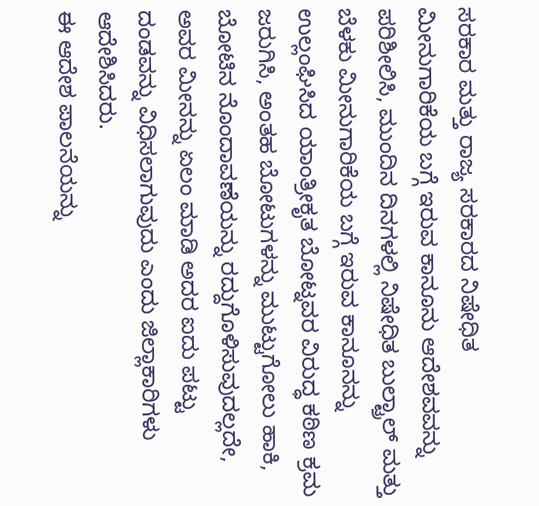ಸರಕಾರ ಮತ್ತು ರಾಜ್ಯ ಸರಕಾರದ ನಿಷೇಧಿತ ಮೀನುಗಾರಿಕೆಯ ಬಗ್ಗೆ ಇರುವ ಕಾನೂನು ಆದೇಶವವನ್ನು ಪರಿಶೀಲಿಸಿ, ಮುಂದಿನ ದಿನಗಳಲ್ಲಿ ನಿಷೇಧಿತ ಬುಲ್ಟ್ರಾಲ್ ಮತ್ತು ಬೆಳಕು ಮೀನುಗಾರಿಕೆಯ ಬಗ್ಗೆ ಇರುವ ಕಾನೂನನ್ನು ಉಲ್ಲಂಘಿಸಿದ ಯಾಂತ್ರೀಕೃತ ಬೋಟ್ನವರ ವಿರುದ್ಧ ಕಠಿಣ ಕ್ರಮ ಜರುಗಿಸಿ, ಅಂತಹ ಬೋಟುಗಳನ್ನು ಮುಟ್ಟುಗೋಲು ಹಾಕಿ, ಬೋಟಿನ ನೊಂದಾವಣೆಯನ್ನು ರದ್ದುಗೊಳಿಸುವುದಲ್ಲದೇ, ಅವರ ಮೀನನ್ನು ಏಲಂ ಮಾಡಿ ಅದರ ಐದು ಪಟ್ಟು ದಂಡವನ್ನು ವಿಧಿಸಲಾಗುವುದು ಎಂದು ಜಿಲ್ಲಾಕಾರಿಗಳು ಆದೇಶಿಸಿದರು.
ಈ ಆದೇಶ ಪಾಲನೆಯನ್ನು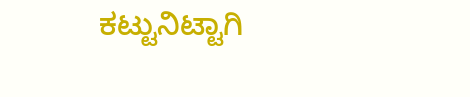ಕಟ್ಟುನಿಟ್ಟಾಗಿ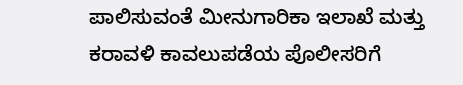ಪಾಲಿಸುವಂತೆ ಮೀನುಗಾರಿಕಾ ಇಲಾಖೆ ಮತ್ತು ಕರಾವಳಿ ಕಾವಲುಪಡೆಯ ಪೊಲೀಸರಿಗೆ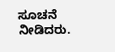ಸೂಚನೆ ನೀಡಿದರು.